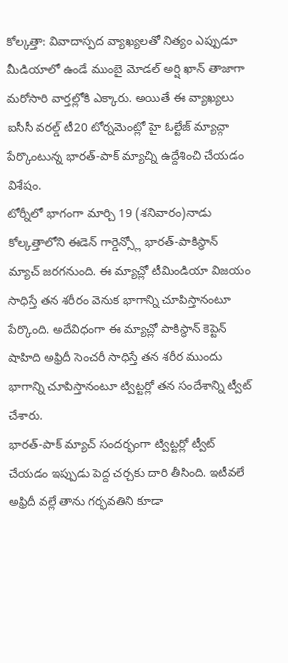కోల్కత్తా: వివాదాస్పద వ్యాఖ్యలతో నిత్యం ఎప్పుడూ మీడియాలో ఉండే ముంబై మోడల్ అర్షి ఖాన్ తాజాగా మరోసారి వార్తల్లోకి ఎక్కారు. అయితే ఈ వ్యాఖ్యలు ఐసీసీ వరల్డ్ టీ20 టోర్నమెంట్లో హై ఓల్టేజ్ మ్యాచ్గా పేర్కొంటున్న భారత్-పాక్ మ్యాచ్ని ఉద్దేశించి చేయడం విశేషం.
టోర్నీలో భాగంగా మార్చి 19 (శనివారం)నాడు కోల్కత్తాలోని ఈడెన్ గార్డెన్స్లో భారత్-పాకిస్ధాన్ మ్యాచ్ జరగనుంది. ఈ మ్యాచ్లో టీమిండియా విజయం సాధిస్తే తన శరీరం వెనుక భాగాన్ని చూపిస్తానంటూ పేర్కొంది. అదేవిధంగా ఈ మ్యాచ్లో పాకిస్థాన్ కెప్టెన్ షాహిది అఫ్రిదీ సెంచరీ సాధిస్తే తన శరీర ముందు భాగాన్ని చూపిస్తానంటూ ట్విట్టర్లో తన సందేశాన్ని ట్వీట్ చేశారు.
భారత్-పాక్ మ్యాచ్ సందర్భంగా ట్విట్టర్లో ట్వీట్ చేయడం ఇప్పుడు పెద్ద చర్చకు దారి తీసింది. ఇటీవలే అఫ్రిదీ వల్లే తాను గర్భవతిని కూడా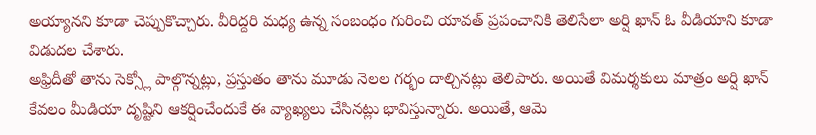అయ్యానని కూడా చెప్పుకొచ్చారు. వీరిద్దరి మధ్య ఉన్న సంబంధం గురించి యావత్ ప్రపంచానికి తెలిసేలా అర్షి ఖాన్ ఓ వీడియాని కూడా విడుదల చేశారు.
అఫ్రిదీతో తాను సెక్స్లో పాల్గొన్నట్లు, ప్రస్తుతం తాను మూడు నెలల గర్భం దాల్చినట్లు తెలిపారు. అయితే విమర్శకులు మాత్రం అర్షి ఖాన్ కేవలం మీడియా దృష్టిని ఆకర్షించేందుకే ఈ వ్యాఖ్యలు చేసినట్లు భావిస్తున్నారు. అయితే, ఆమె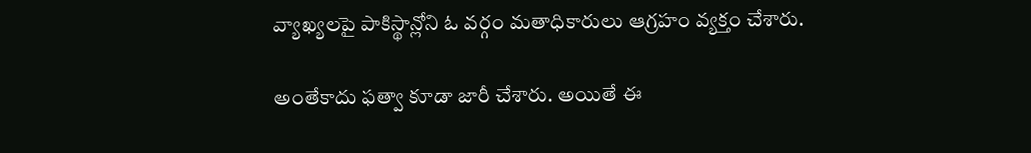వ్యాఖ్యలపై పాకిస్థాన్లోని ఓ వర్గం మతాధికారులు ఆగ్రహం వ్యక్తం చేశారు.

అంతేకాదు ఫత్వా కూడా జారీ చేశారు. అయితే ఈ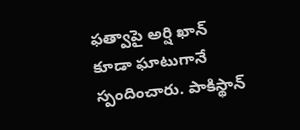ఫత్వాపై అర్షి ఖాన్ కూడా ఘాటుగానే స్పందించారు. పాకిస్థాన్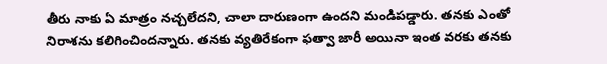తీరు నాకు ఏ మాత్రం నచ్చలేదని, చాలా దారుణంగా ఉందని మండిపడ్డారు. తనకు ఎంతో నిరాశను కలిగించిందన్నారు. తనకు వ్యతిరేకంగా ఫత్వా జారీ అయినా ఇంత వరకు తనకు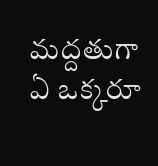మద్దతుగా ఏ ఒక్కరూ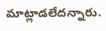మాట్లాడలేదన్నారు.